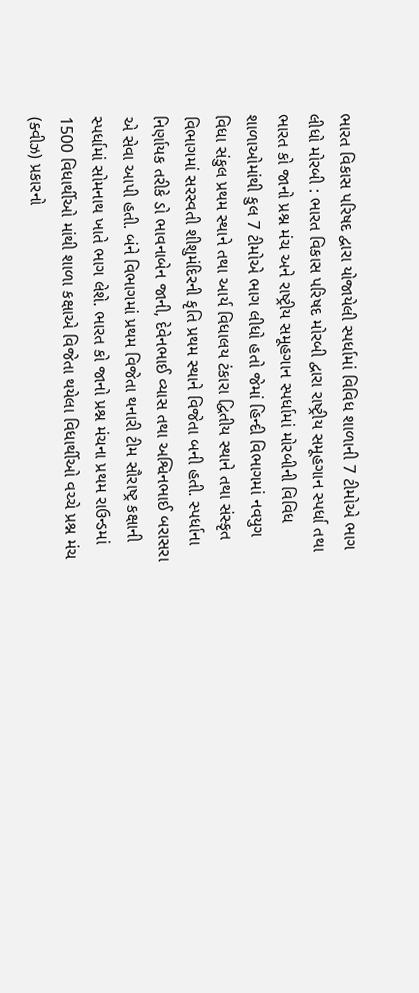ભારત વિકાસ પરિષદ દ્વારા યોજાયેલી સ્પર્ધામાં વિવિધ શાળાની 7 ટીમોએ ભાગ લીધો મોરબી : ભારત વિકાસ પરિષદ મોરબી દ્વારા રાષ્ટ્રીય સમૂહગાન સ્પર્ધા તથા ભારત કો જાનો પ્રશ્ન મંચ અને રાષ્ટ્રીય સમૂહગાન સ્પર્ધામાં મોરબીની વિવિધ શાળાઓમાંથી કુલ 7 ટીમોએ ભાગ લીધો હતો જેમાં હિન્દી વિભાગમાં નવયુગ વિધા સંકુલ પ્રથમ સ્થાને તથા આર્ય વિધાલય ટંકારા દ્વિતીય સ્થાને તથા સંસ્કૃત વિભાગમાં સરસ્વતી શીશુમંદિરની કૃતિ પ્રથમ સ્થાને વિજેતા બની હતી. સ્પર્ધાના નિર્ણાયક તરીકે ડો ભાવનાબેન જાની, દેવેનભાઈ વ્યાસ તથા અશ્વિનભાઈ બરાસરા એ સેવા આપી હતી. બંને વિભાગમાં પ્રથમ વિજેતા થનારી ટીમ સૌરાષ્ટ્ર કક્ષાની સ્પર્ધામાં સોમનાથ ખાતે ભાગ લેશે. ભારત કો જાનો પ્રશ્ન મંચના પ્રથમ રાઉન્ડમાં 1500 વિધાર્થીઓ માંથી શાળા કક્ષાએ વિજેતા થયેલા વિધાર્થીઓ વચ્ચે પ્રશ્ન મંચ (ક્વીઝ) પ્રકારનો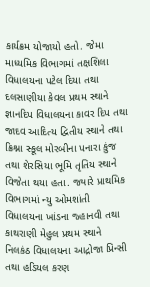કાર્યક્રમ યોજાયો હતો. જેમા માધ્યમિક વિભાગમાં તક્ષશિલા વિધાલયના પટેલ દિયા તથા દલસાણીયા કેવલ પ્રથમ સ્થાને જ્ઞાનદિપ વિધાલયના કાવર દિપ તથા જાદવ આદિત્ય દ્વિતીય સ્થાને તથા ક્રિશ્ના સ્કૂલ મોરબીના પનારા કુંજ તથા શેરસિયા ભૂમિ તૃતિય સ્થાને વિજેતા થયા હતા. જ્યારે પ્રાથમિક વિભાગમાં ન્યુ ઓમશાંતી વિધાલયના ખાંડના જ્હાનવી તથા કાથરાણી મેહુલ પ્રથમ સ્થાને નિલકંઠ વિધાલયના આદ્રોજા પ્રિન્સી તથા હડિયલ કરણ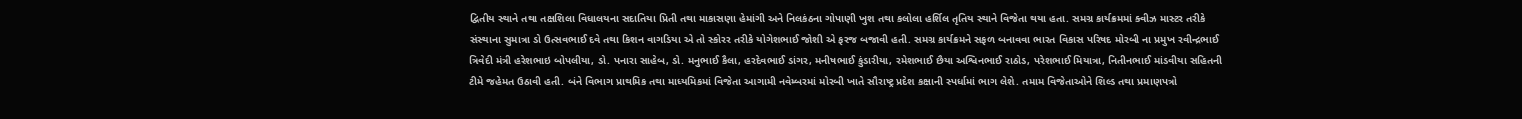દ્વિતીય સ્થાને તથા તક્ષશિલા વિધાલયના સદાતિયા પ્રિતી તથા માકાસણા હેમાંગી અને નિલકંઠના ગોપાણી ખુશ તથા કલોલા હર્શિલ તૃતિય સ્થાને વિજેતા થયા હતા. સમગ્ર કાર્યક્રમમાં ક્વીઝ માસ્ટર તરીકે સંસ્થાના સુમાત્રા ડો ઉત્સવભાઈ દવે તથા કિશન વાગડિયા એ તો સ્કોરર તરીકે યોગેશભાઈ જોશી એ ફરજ બજાવી હતી. સમગ્ર કાર્યક્રમને સફળ બનાવવા ભારત વિકાસ પરિષદ મોરબી ના પ્રમુખ રવીન્દ્રભાઈ ત્રિવેદી મંત્રી હરેશભાઇ બોપલીયા, ડો. પનારા સાહેબ, ડો. મનુભાઈ કૈલા, હરદેવભાઈ ડાંગર, મનીષભાઈ કુંડારીયા, રમેશભાઈ છૈયા અશ્વિનભાઈ રાઠોડ, પરેશભાઈ મિયાત્રા, નિતીનભાઈ માંડવીયા સહિતની ટીમે જહેમત ઉઠાવી હતી. બંને વિભાગ પ્રાથમિક તથા માધ્યમિકમાં વિજેતા આગામી નવેમ્બરમાં મોરબી ખાતે સૌરાષ્ટ્ર પ્રદેશ કક્ષાની સ્પર્ધામાં ભાગ લેશે. તમામ વિજેતાઓને શિલ્ડ તથા પ્રમાણપત્રો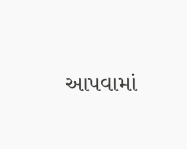આપવામાં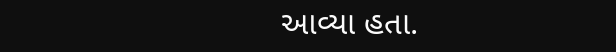આવ્યા હતા.